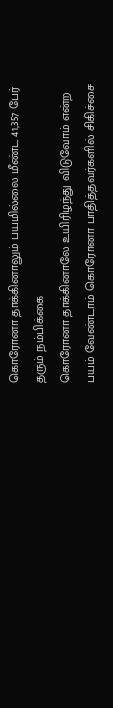கொரோனா தாக்கினாலும் பயமில்லை மீண்ட 41,357 பேர் தரும் நம்பிக்கை
கொரோனா தாக்கினாலே உயிரிழந்து விடுவோம் என்ற பயம் வேண்டாம் கொரோனா பாதித்தவர்களில் சிகிச்சை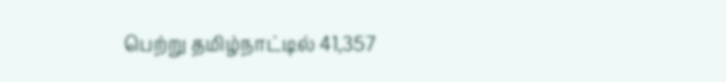பெற்று தமிழ்நாட்டில் 41,357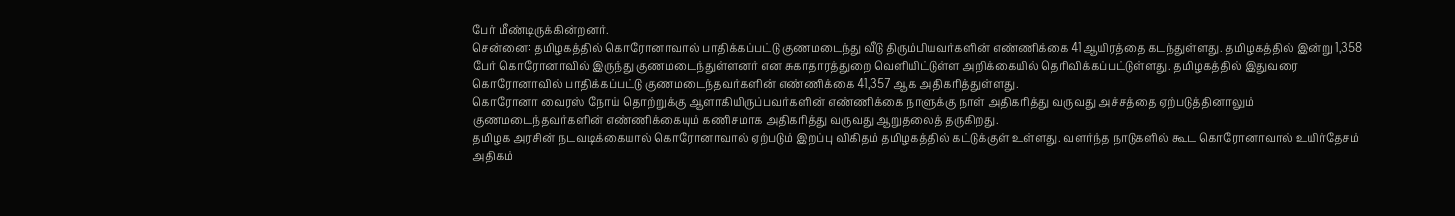பேர் மீண்டிருக்கின்றனர்.
சென்னை: தமிழகத்தில் கொரோனாவால் பாதிக்கப்பட்டு குணமடைந்து வீடு திரும்பியவர்களின் எண்ணிக்கை 41ஆயிரத்தை கடந்துள்ளது. தமிழகத்தில் இன்று 1,358 பேர் கொரோனாவில் இருந்து குணமடைந்துள்ளனர் என சுகாதாரத்துறை வெளியிட்டுள்ள அறிக்கையில் தெரிவிக்கப்பட்டுள்ளது. தமிழகத்தில் இதுவரை கொரோனாவில் பாதிக்கப்பட்டு குணமடைந்தவர்களின் எண்ணிக்கை 41,357 ஆக அதிகரித்துள்ளது.
கொரோனா வைரஸ் நோய் தொற்றுக்கு ஆளாகியிருப்பவர்களின் எண்ணிக்கை நாளுக்கு நாள் அதிகரித்து வருவது அச்சத்தை ஏற்படுத்தினாலும் குணமடைந்தவர்களின் எண்ணிக்கையும் கணிசமாக அதிகரித்து வருவது ஆறுதலைத் தருகிறது.
தமிழக அரசின் நடவடிக்கையால் கொரோனாவால் ஏற்படும் இறப்பு விகிதம் தமிழகத்தில் கட்டுக்குள் உள்ளது. வளர்ந்த நாடுகளில் கூட கொரோனாவால் உயிர்தேசம் அதிகம்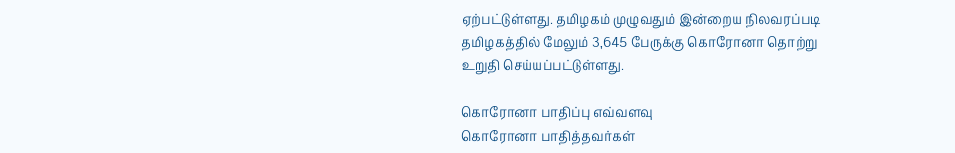ஏற்பட்டுள்ளது. தமிழகம் முழுவதும் இன்றைய நிலவரப்படி தமிழகத்தில் மேலும் 3,645 பேருக்கு கொரோனா தொற்று உறுதி செய்யப்பட்டுள்ளது.

கொரோனா பாதிப்பு எவ்வளவு
கொரோனா பாதித்தவர்கள்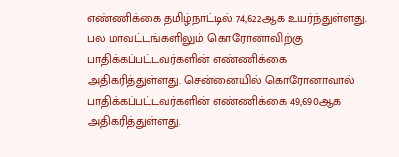எண்ணிக்கை தமிழ்நாட்டில் 74,622ஆக உயர்ந்துள்ளது. பல மாவட்டங்களிலும் கொரோனாவிற்கு பாதிக்கப்பட்டவர்களின் எண்ணிக்கை அதிகரித்துள்ளது. சென்னையில் கொரோனாவால் பாதிக்கப்பட்டவர்களின் எண்ணிக்கை 49,690ஆக அதிகரித்துள்ளது.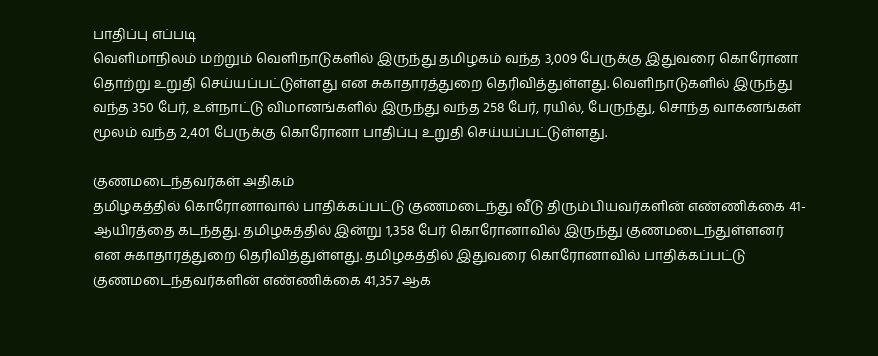பாதிப்பு எப்படி
வெளிமாநிலம் மற்றும் வெளிநாடுகளில் இருந்து தமிழகம் வந்த 3,009 பேருக்கு இதுவரை கொரோனா தொற்று உறுதி செய்யப்பட்டுள்ளது என சுகாதாரத்துறை தெரிவித்துள்ளது. வெளிநாடுகளில் இருந்து வந்த 350 பேர், உள்நாட்டு விமானங்களில் இருந்து வந்த 258 பேர், ரயில், பேருந்து, சொந்த வாகனங்கள் மூலம் வந்த 2,401 பேருக்கு கொரோனா பாதிப்பு உறுதி செய்யப்பட்டுள்ளது.

குணமடைந்தவர்கள் அதிகம்
தமிழகத்தில் கொரோனாவால் பாதிக்கப்பட்டு குணமடைந்து வீடு திரும்பியவர்களின் எண்ணிக்கை 41-ஆயிரத்தை கடந்தது. தமிழகத்தில் இன்று 1,358 பேர் கொரோனாவில் இருந்து குணமடைந்துள்ளனர் என சுகாதாரத்துறை தெரிவித்துள்ளது. தமிழகத்தில் இதுவரை கொரோனாவில் பாதிக்கப்பட்டு குணமடைந்தவர்களின் எண்ணிக்கை 41,357 ஆக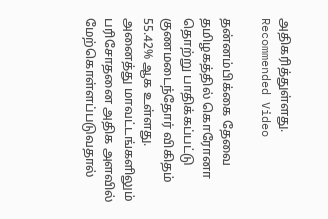அதிகரித்துள்ளது.
Recommended Video

தன்னம்பிக்கை தேவை
தமிழகத்தில் கொரோனா தொற்று பாதிக்கப்பட்டு குணமடைந்தோர் விகிதம் 55.42% ஆக உள்ளது. அனைத்து மாவட்டங்களிலும் பரிசோதனை அதிக அளவில் மேற்கொள்ளப்படுவதால்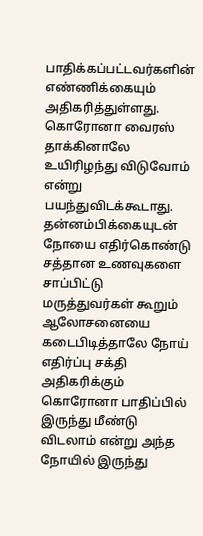பாதிக்கப்பட்டவர்களின் எண்ணிக்கையும் அதிகரித்துள்ளது. கொரோனா வைரஸ் தாக்கினாலே உயிரிழந்து விடுவோம் என்று பயந்துவிடக்கூடாது. தன்னம்பிக்கையுடன் நோயை எதிர்கொண்டு சத்தான உணவுகளை சாப்பிட்டு மருத்துவர்கள் கூறும் ஆலோசனையை கடைபிடித்தாலே நோய் எதிர்ப்பு சக்தி அதிகரிக்கும் கொரோனா பாதிப்பில் இருந்து மீண்டு விடலாம் என்று அந்த நோயில் இருந்து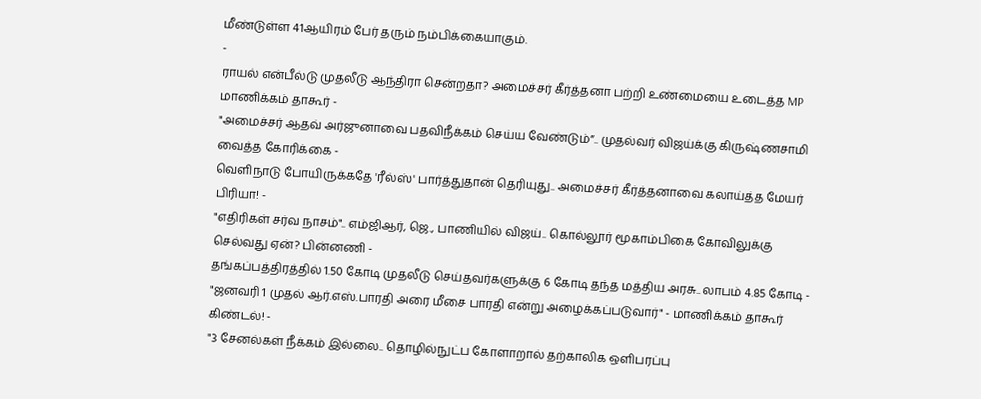மீண்டுள்ள 41ஆயிரம் பேர் தரும் நம்பிக்கையாகும்.
-
ராயல் என்பீல்டு முதலீடு ஆந்திரா சென்றதா? அமைச்சர் கீர்த்தனா பற்றி உண்மையை உடைத்த MP மாணிக்கம் தாகூர் -
"அமைச்சர் ஆதவ் அர்ஜுனாவை பதவிநீக்கம் செய்ய வேண்டும்”.. முதல்வர் விஜய்க்கு கிருஷ்ணசாமி வைத்த கோரிக்கை -
வெளிநாடு போயிருக்கதே 'ரீல்ஸ்' பார்த்துதான் தெரியுது.. அமைச்சர் கீர்த்தனாவை கலாய்த்த மேயர் பிரியா! -
"எதிரிகள் சர்வ நாசம்".. எம்ஜிஆர், ஜெ., பாணியில் விஜய்.. கொல்லூர் மூகாம்பிகை கோவிலுக்கு செல்வது ஏன்? பின்னணி -
தங்கப்பத்திரத்தில் 1.50 கோடி முதலீடு செய்தவர்களுக்கு 6 கோடி தந்த மத்திய அரசு.. லாபம் 4.85 கோடி -
"ஜனவரி 1 முதல் ஆர்.எஸ்.பாரதி அரை மீசை பாரதி என்று அழைக்கப்படுவார்" - மாணிக்கம் தாகூர் கிண்டல்! -
"3 சேனல்கள் நீக்கம் இல்லை.. தொழில்நுட்ப கோளாறால் தற்காலிக ஒளிபரப்பு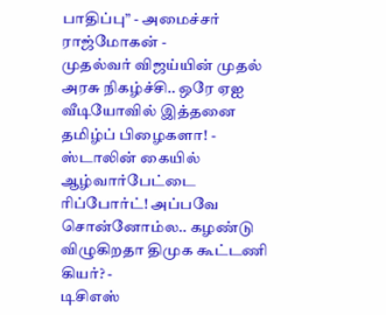பாதிப்பு” - அமைச்சர் ராஜ்மோகன் -
முதல்வர் விஜய்யின் முதல் அரசு நிகழ்ச்சி.. ஒரே ஏஐ வீடியோவில் இத்தனை தமிழ்ப் பிழைகளா! -
ஸ்டாலின் கையில் ஆழ்வார்பேட்டை ரிப்போர்ட்! அப்பவே சொன்னோம்ல.. கழண்டு விழுகிறதா திமுக கூட்டணி கியர்? -
டிசிஎஸ்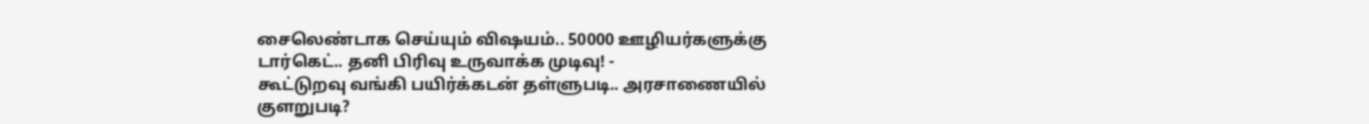சைலெண்டாக செய்யும் விஷயம்.. 50000 ஊழியர்களுக்கு டார்கெட்.. தனி பிரிவு உருவாக்க முடிவு! -
கூட்டுறவு வங்கி பயிர்க்கடன் தள்ளுபடி.. அரசாணையில் குளறுபடி?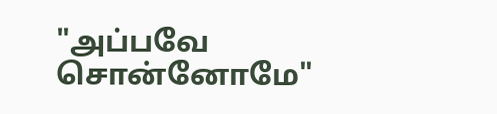"அப்பவே சொன்னோமே"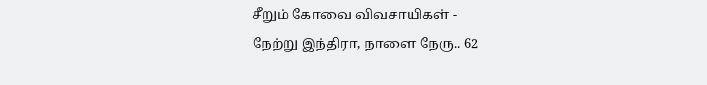சீறும் கோவை விவசாயிகள் -
நேற்று இந்திரா, நாளை நேரு.. 62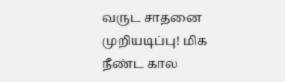வருட சாதனை முறியடிப்பு! மிக நீண்ட கால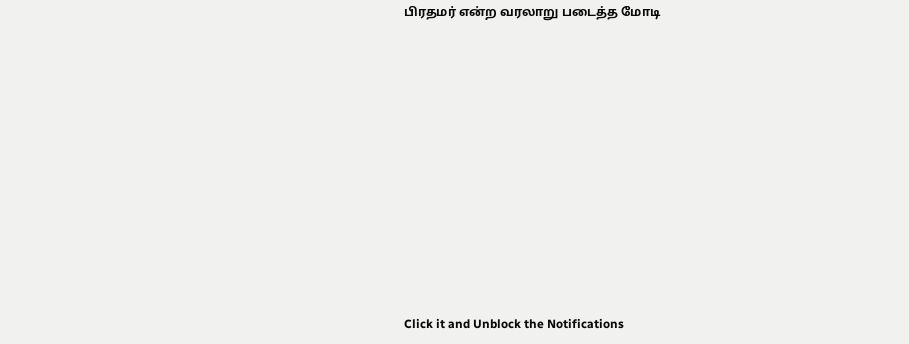பிரதமர் என்ற வரலாறு படைத்த மோடி












Click it and Unblock the Notifications